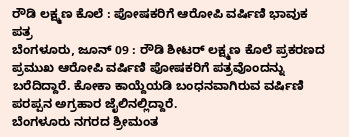ರೌಡಿ ಲಕ್ಷ್ಮಣ ಕೊಲೆ : ಪೋಷಕರಿಗೆ ಆರೋಪಿ ವರ್ಷಿಣಿ ಭಾವುಕ ಪತ್ರ
ಬೆಂಗಳೂರು, ಜೂನ್ 09 : ರೌಡಿ ಶೀಟರ್ ಲಕ್ಷ್ಮಣ ಕೊಲೆ ಪ್ರಕರಣದ ಪ್ರಮುಖ ಆರೋಪಿ ವರ್ಷಿಣಿ ಪೋಷಕರಿಗೆ ಪತ್ರವೊಂದನ್ನು ಬರೆದಿದ್ದಾರೆ. ಕೋಕಾ ಕಾಯ್ದೆಯಡಿ ಬಂಧನವಾಗಿರುವ ವರ್ಷಿಣಿ ಪರಪ್ಪನ ಅಗ್ರಹಾರ ಜೈಲಿನಲ್ಲಿದ್ದಾರೆ.
ಬೆಂಗಳೂರು ನಗರದ ಶ್ರೀಮಂತ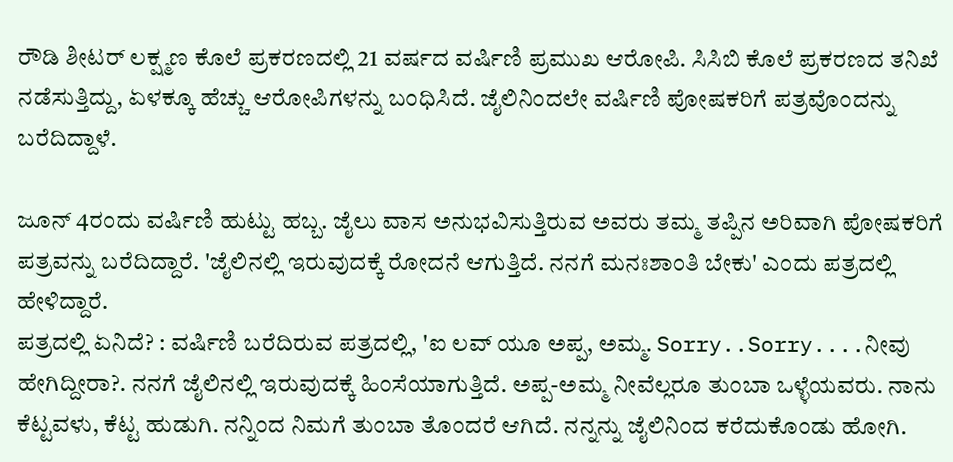ರೌಡಿ ಶೀಟರ್ ಲಕ್ಷ್ಮಣ ಕೊಲೆ ಪ್ರಕರಣದಲ್ಲಿ 21 ವರ್ಷದ ವರ್ಷಿಣಿ ಪ್ರಮುಖ ಆರೋಪಿ. ಸಿಸಿಬಿ ಕೊಲೆ ಪ್ರಕರಣದ ತನಿಖೆ ನಡೆಸುತ್ತಿದ್ದು, ಏಳಕ್ಕೂ ಹೆಚ್ಚು ಆರೋಪಿಗಳನ್ನು ಬಂಧಿಸಿದೆ. ಜೈಲಿನಿಂದಲೇ ವರ್ಷಿಣಿ ಪೋಷಕರಿಗೆ ಪತ್ರವೊಂದನ್ನು ಬರೆದಿದ್ದಾಳೆ.

ಜೂನ್ 4ರಂದು ವರ್ಷಿಣಿ ಹುಟ್ಟು ಹಬ್ಬ. ಜೈಲು ವಾಸ ಅನುಭವಿಸುತ್ತಿರುವ ಅವರು ತಮ್ಮ ತಪ್ಪಿನ ಅರಿವಾಗಿ ಪೋಷಕರಿಗೆ ಪತ್ರವನ್ನು ಬರೆದಿದ್ದಾರೆ. 'ಜೈಲಿನಲ್ಲಿ ಇರುವುದಕ್ಕೆ ರೋದನೆ ಆಗುತ್ತಿದೆ. ನನಗೆ ಮನಃಶಾಂತಿ ಬೇಕು' ಎಂದು ಪತ್ರದಲ್ಲಿ ಹೇಳಿದ್ದಾರೆ.
ಪತ್ರದಲ್ಲಿ ಏನಿದೆ? : ವರ್ಷಿಣಿ ಬರೆದಿರುವ ಪತ್ರದಲ್ಲಿ, 'ಐ ಲವ್ ಯೂ ಅಪ್ಪ, ಅಮ್ಮ. Sorry..Sorry....ನೀವು ಹೇಗಿದ್ದೀರಾ?. ನನಗೆ ಜೈಲಿನಲ್ಲಿ ಇರುವುದಕ್ಕೆ ಹಿಂಸೆಯಾಗುತ್ತಿದೆ. ಅಪ್ಪ-ಅಮ್ಮ ನೀವೆಲ್ಲರೂ ತುಂಬಾ ಒಳ್ಳೆಯವರು. ನಾನು ಕೆಟ್ಟವಳು, ಕೆಟ್ಟ ಹುಡುಗಿ. ನನ್ನಿಂದ ನಿಮಗೆ ತುಂಬಾ ತೊಂದರೆ ಆಗಿದೆ. ನನ್ನನ್ನು ಜೈಲಿನಿಂದ ಕರೆದುಕೊಂಡು ಹೋಗಿ.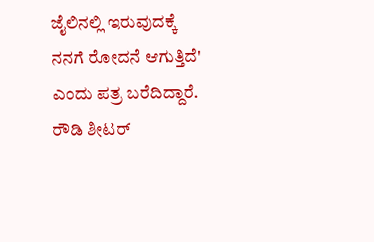ಜೈಲಿನಲ್ಲಿ ಇರುವುದಕ್ಕೆ ನನಗೆ ರೋದನೆ ಆಗುತ್ತಿದೆ' ಎಂದು ಪತ್ರ ಬರೆದಿದ್ದಾರೆ.
ರೌಡಿ ಶೀಟರ್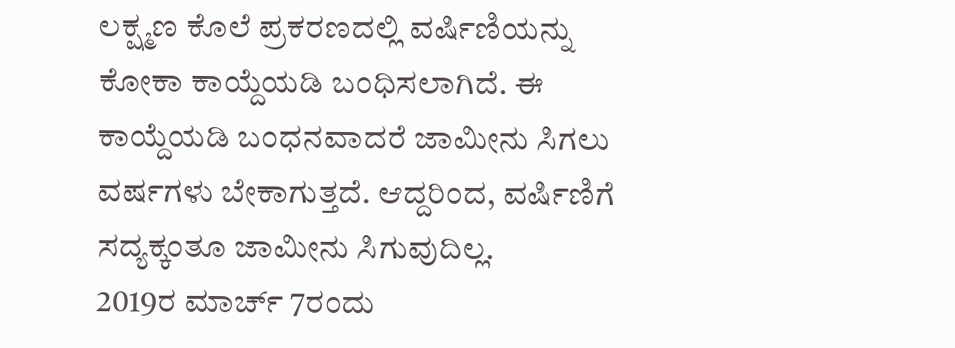ಲಕ್ಷ್ಮಣ ಕೊಲೆ ಪ್ರಕರಣದಲ್ಲಿ ವರ್ಷಿಣಿಯನ್ನು ಕೋಕಾ ಕಾಯ್ದೆಯಡಿ ಬಂಧಿಸಲಾಗಿದೆ. ಈ ಕಾಯ್ದೆಯಡಿ ಬಂಧನವಾದರೆ ಜಾಮೀನು ಸಿಗಲು ವರ್ಷಗಳು ಬೇಕಾಗುತ್ತದೆ. ಆದ್ದರಿಂದ, ವರ್ಷಿಣಿಗೆ ಸದ್ಯಕ್ಕಂತೂ ಜಾಮೀನು ಸಿಗುವುದಿಲ್ಲ.
2019ರ ಮಾರ್ಚ್ 7ರಂದು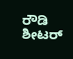ರೌಡಿ ಶೀಟರ್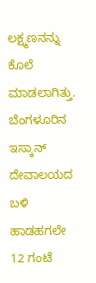ಲಕ್ಷ್ಮಣನನ್ನು ಕೊಲೆ ಮಾಡಲಾಗಿತ್ತು. ಬೆಂಗಳೂರಿನ ಇಸ್ಕಾನ್ ದೇವಾಲಯದ ಬಳಿ ಹಾಡಹಗಲೇ 12 ಗಂಟೆ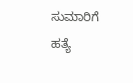ಸುಮಾರಿಗೆ ಹತ್ಯೆ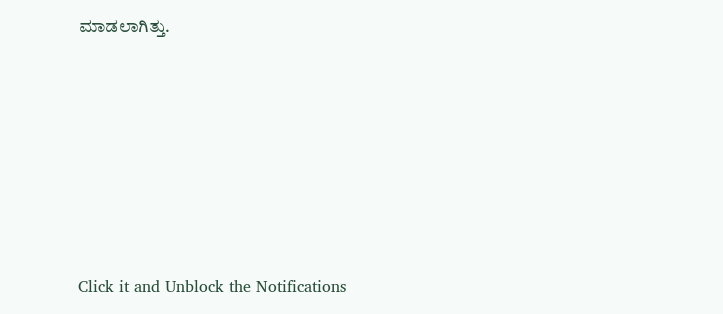ಮಾಡಲಾಗಿತ್ತು.












Click it and Unblock the Notifications